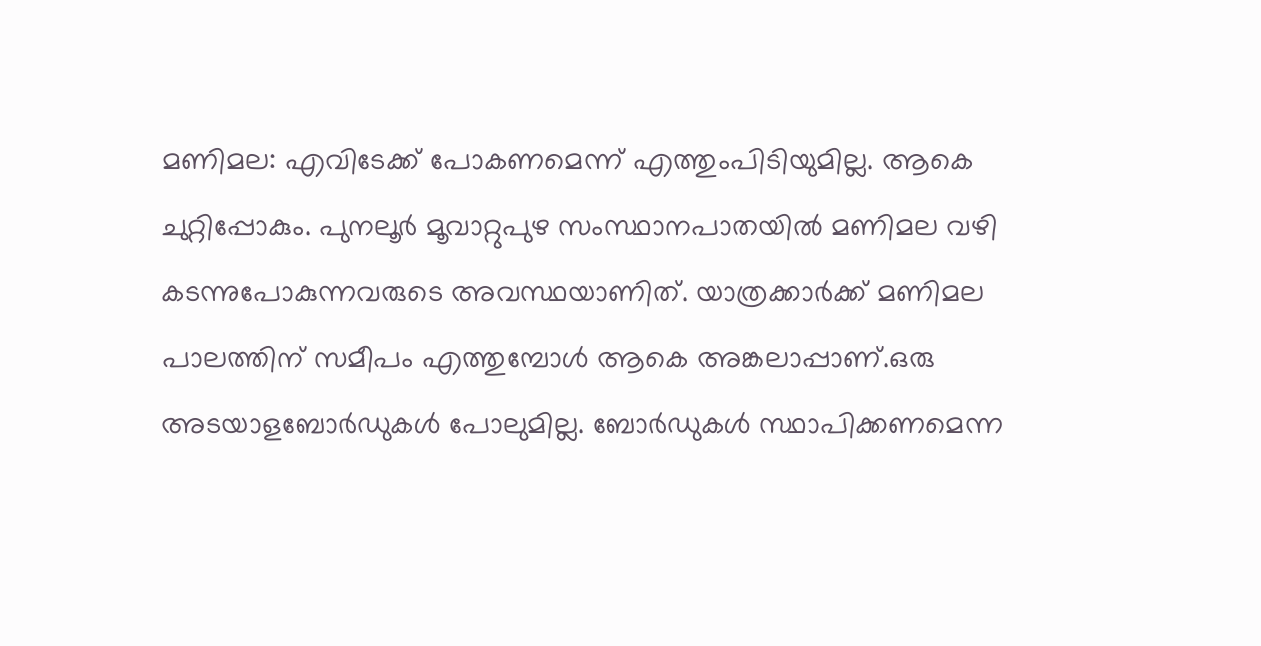മണിമല: എവിടേക്ക് പോകണമെന്ന് എത്തുംപിടിയുമില്ല. ആകെ ചുറ്റിപ്പോകും. പുനലൂർ മൂവാറ്റുപുഴ സംസ്ഥാനപാതയിൽ മണിമല വഴി കടന്നുപോകുന്നവരുടെ അവസ്ഥയാണിത്. യാത്രക്കാർക്ക് മണിമല പാലത്തിന് സമീപം എത്തുമ്പോൾ ആകെ അങ്കലാപ്പാണ്.ഒരു അടയാളബോർഡുകൾ പോലുമില്ല. ബോർഡുകൾ സ്ഥാപിക്കണമെന്ന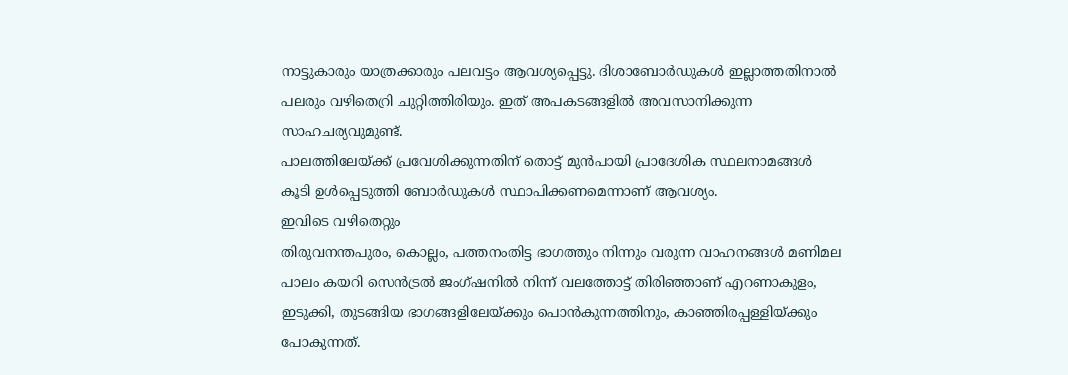നാട്ടുകാരും യാത്രക്കാരും പലവട്ടം ആവശ്യപ്പെട്ടു. ദിശാബോർഡുകൾ ഇല്ലാത്തതിനാൽ പലരും വഴിതെറ്രി ചുറ്റിത്തിരിയും. ഇത് അപകടങ്ങളിൽ അവസാനിക്കുന്ന സാഹചര്യവുമുണ്ട്.
പാലത്തിലേയ്ക്ക് പ്രവേശിക്കുന്നതിന് തൊട്ട് മുൻപായി പ്രാദേശിക സ്ഥലനാമങ്ങൾ കൂടി ഉൾപ്പെടുത്തി ബോർഡുകൾ സ്ഥാപിക്കണമെന്നാണ് ആവശ്യം.
ഇവിടെ വഴിതെറ്റും
തിരുവനന്തപുരം, കൊല്ലം, പത്തനംതിട്ട ഭാഗത്തും നിന്നും വരുന്ന വാഹനങ്ങൾ മണിമല പാലം കയറി സെൻട്രൽ ജംഗ്ഷനിൽ നിന്ന് വലത്തോട്ട് തിരിഞ്ഞാണ് എറണാകുളം, ഇടുക്കി, തുടങ്ങിയ ഭാഗങ്ങളിലേയ്ക്കും പൊൻകുന്നത്തിനും, കാഞ്ഞിരപ്പള്ളിയ്ക്കും പോകുന്നത്.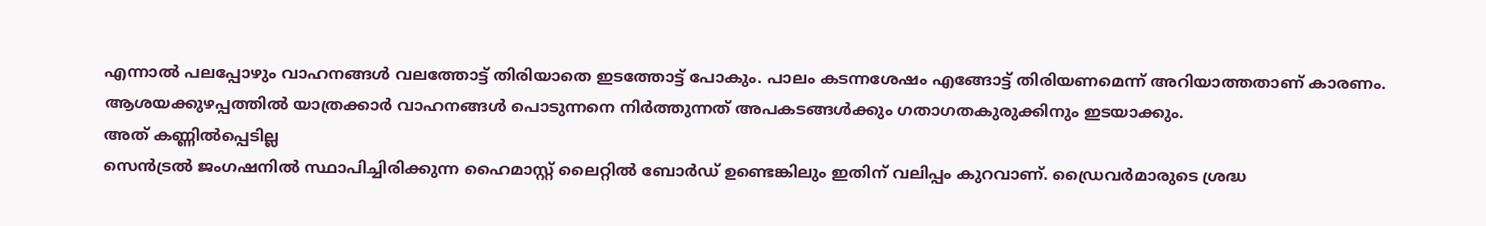എന്നാൽ പലപ്പോഴും വാഹനങ്ങൾ വലത്തോട്ട് തിരിയാതെ ഇടത്തോട്ട് പോകും. പാലം കടന്നശേഷം എങ്ങോട്ട് തിരിയണമെന്ന് അറിയാത്തതാണ് കാരണം. ആശയക്കുഴപ്പത്തിൽ യാത്രക്കാർ വാഹനങ്ങൾ പൊടുന്നനെ നിർത്തുന്നത് അപകടങ്ങൾക്കും ഗതാഗതകുരുക്കിനും ഇടയാക്കും.
അത് കണ്ണിൽപ്പെടില്ല
സെൻട്രൽ ജംഗഷനിൽ സ്ഥാപിച്ചിരിക്കുന്ന ഹൈമാസ്റ്റ് ലൈറ്റിൽ ബോർഡ് ഉണ്ടെങ്കിലും ഇതിന് വലിപ്പം കുറവാണ്. ഡ്രൈവർമാരുടെ ശ്രദ്ധ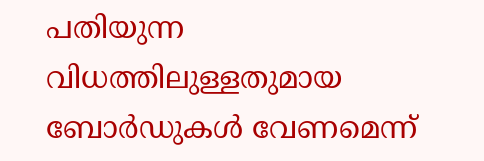പതിയുന്ന വിധത്തിലുള്ളതുമായ ബോർഡുകൾ വേണമെന്ന്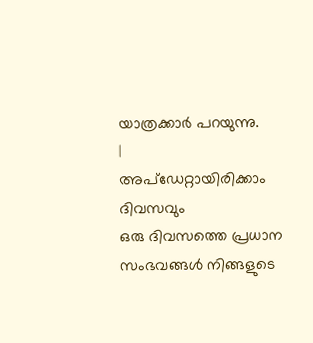യാത്രക്കാർ പറയുന്നു.
|
അപ്ഡേറ്റായിരിക്കാം ദിവസവും
ഒരു ദിവസത്തെ പ്രധാന സംഭവങ്ങൾ നിങ്ങളുടെ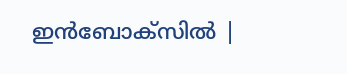ഇൻബോക്സിൽ |